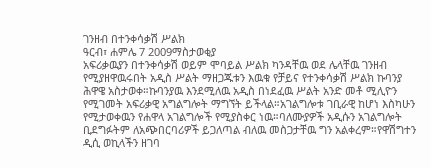ገንዘብ በተንቀሳቃሽ ሥልክ
ዓርብ፣ ሐምሌ 7 2009ማስታወቂያ
አፍሪቃዉያን በተንቀሳቃሽ ወይም ሞባይል ሥልክ ካንዳቸዉ ወደ ሌላቸዉ ገንዘብ የሚያዘዋዉሩበት አዲስ ሥልት ማዘጋጁቱን እዉቁ የቻይና የተንቀሳቃሽ ሥልክ ኩባንያ ሕዋዌ አስታወቀ።ኩባንያዉ እንደሚለዉ አዲስ በነደፈዉ ሥልት አንድ መቶ ሚሊዮን የሚገመት አፍሪቃዊ አግልግሎት ማግኘት ይችላል።አገልግሎቱ ገቢራዊ ከሆነ እስካሁን የሚታወቀዉን የሐዋላ አገልግሎች የሚያስቀር ነዉ።ባለሙያዎች አዲሱን አገልግሎት ቢደግፉትም ለአጭበርባሪዎች ይጋለጣል ብለዉ መስጋታቸዉ ግን አልቀረም።የዋሽግተን ዲሲ ወኪላችን ዘገባ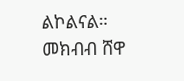ልኮልናል።
መክብብ ሸዋ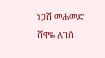ነጋሽ መሐመድ
ሸዋዬ ለገሰ